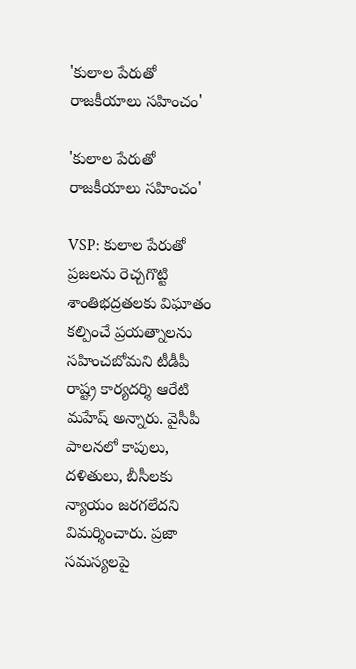'కులాల పేరుతో రాజకీయాలు సహించం'

'కులాల పేరుతో రాజకీయాలు సహించం'

VSP: కులాల పేరుతో ప్రజలను రెచ్చగొట్టి శాంతిభద్రతలకు విఘాతం కల్పించే ప్రయత్నాలను సహించబోమని టీడీపీ రాష్ట్ర కార్యదర్శి ఆరేటి మహేష్ అన్నారు. వైసీపీ పాలనలో కాపులు, దళితులు, బీసీలకు న్యాయం జరగలేదని విమర్శించారు. ప్రజా సమస్యలపై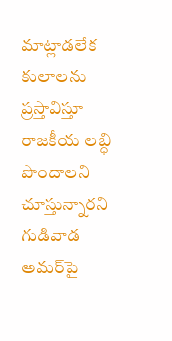మాట్లాడలేక కులాలను ప్రస్తావిస్తూ రాజకీయ లబ్ధి పొందాలని చూస్తున్నారని గుడివాడ అమర్‌పై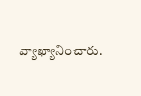వ్యాఖ్యానించారు.